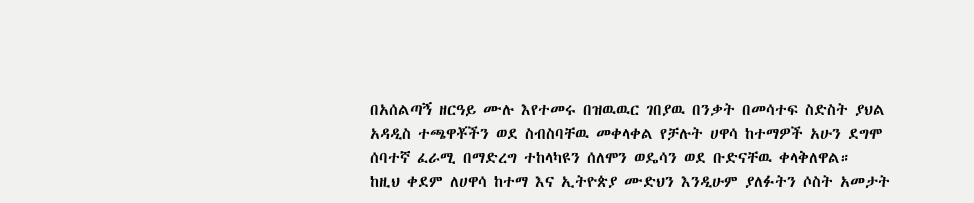በአሰልጣኝ ዘርዓይ ሙሉ እየተመሩ በዝዉዉር ገበያዉ በንቃት በመሳተፍ ስድስት ያህል አዳዲስ ተጫዋቾችን ወደ ስብስባቸዉ መቀላቀል የቻሉት ሀዋሳ ከተማዎች አሁን ደግሞ ሰባተኛ ፈራሚ በማድረግ ተከላካዩን ሰለሞን ወዴሳን ወደ ቡድናቸዉ ቀላቅለዋል።
ከዚህ ቀደም ለሀዋሳ ከተማ እና ኢትዮጵያ ሙድህን እንዲሁም ያለፉትን ሶስት አመታት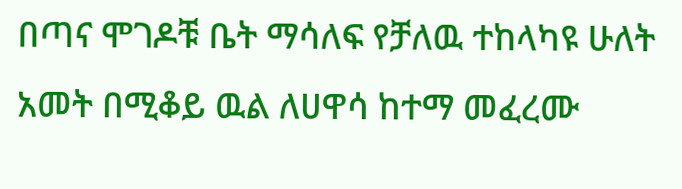በጣና ሞገዶቹ ቤት ማሳለፍ የቻለዉ ተከላካዩ ሁለት አመት በሚቆይ ዉል ለሀዋሳ ከተማ መፈረሙ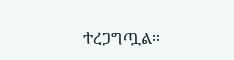ተረጋግጧል።